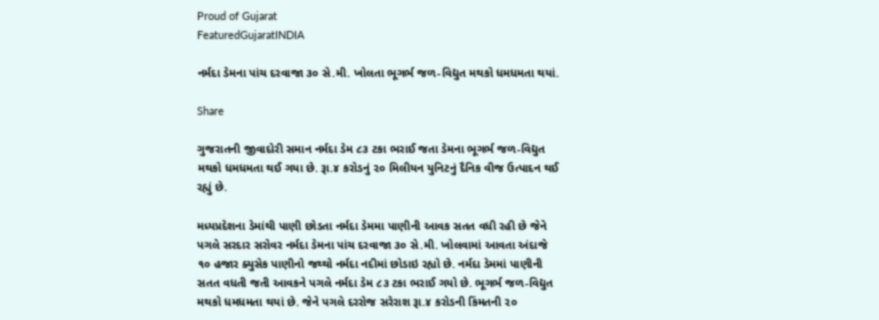Proud of Gujarat
FeaturedGujaratINDIA

નર્મદા ડેમના પાંચ દરવાજા ૩૦ સે.મી. ખોલતા ભૂગર્ભ જળ-વિદ્યુત મથકો ધમધમતા થયાં.

Share

ગુજરાતની જીવાદોરી સમાન નર્મદા ડેમ ૮૩ ટકા ભરાઈ જતા ડેમના ભૂગર્ભ જળ-વિદ્યુત મથકો ધમધમતા થઈ ગયા છે. રૂા.૪ કરોડનું ૨૦ મિલીયન યુનિટનું દૈનિક વીજ ઉત્પાદન થઈ રહ્યું છે.

મધ્યપ્રદેશના ડેમાંથી પાણી છોડતા નર્મદા ડેમમા પાણીની આવક સતત વધી રહી છે જેને પગલે સરદાર સરોવર નર્મદા ડેમના પાંચ દરવાજા ૩૦ સે.મી. ખોલવામાં આવતા અંદાજે ૧૦ હજાર ક્યુસેક પાણીનો જથ્થો નર્મદા નદીમાં છોડાઇ રહ્યો છે. નર્મદા ડેમમાં પાણીની સતત વધતી જતી આવકને પગલે નર્મદા ડેમ ૮૩ ટકા ભરાઈ ગયો છે. ભૂગર્ભ જળ-વિદ્યુત મથકો ધમધમતા થયાં છે. જેને પગલે દરરોજ સરેરાશ રૂા.૪ કરોડની કિંમતની ૨૦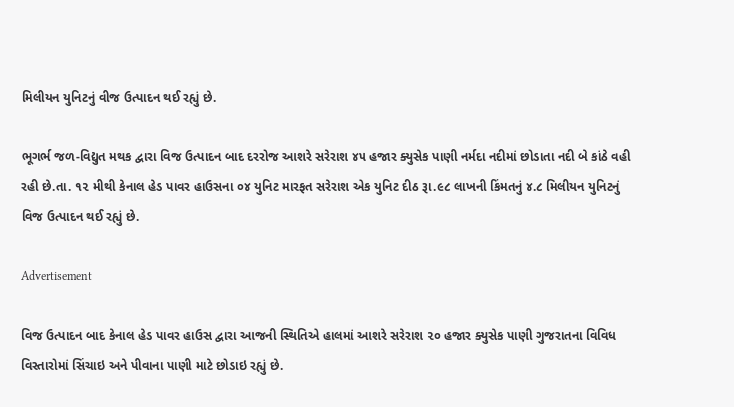મિલીયન યુનિટનું વીજ ઉત્પાદન થઈ રહ્યું છે.

ભૂગર્ભ જળ-વિદ્યુત મથક દ્વારા વિજ ઉત્પાદન બાદ દરરોજ આશરે સરેરાશ ૪૫ હજાર ક્યુસેક પાણી નર્મદા નદીમાં છોડાતા નદી બે કાંઠે વહી રહી છે.તા. ૧૨ મીથી કેનાલ હેડ પાવર હાઉસના ૦૪ યુનિટ મારફત સરેરાશ એક યુનિટ દીઠ રૂા.૯૮ લાખની કિંમતનું ૪.૮ મિલીયન યુનિટનું વિજ ઉત્પાદન થઈ રહ્યું છે.

Advertisement

વિજ ઉત્પાદન બાદ કેનાલ હેડ પાવર હાઉસ દ્વારા આજની સ્થિતિએ હાલમાં આશરે સરેરાશ ૨૦ હજાર ક્યુસેક પાણી ગુજરાતના વિવિધ વિસ્તારોમાં સિંચાઇ અને પીવાના પાણી માટે છોડાઇ રહ્યું છે.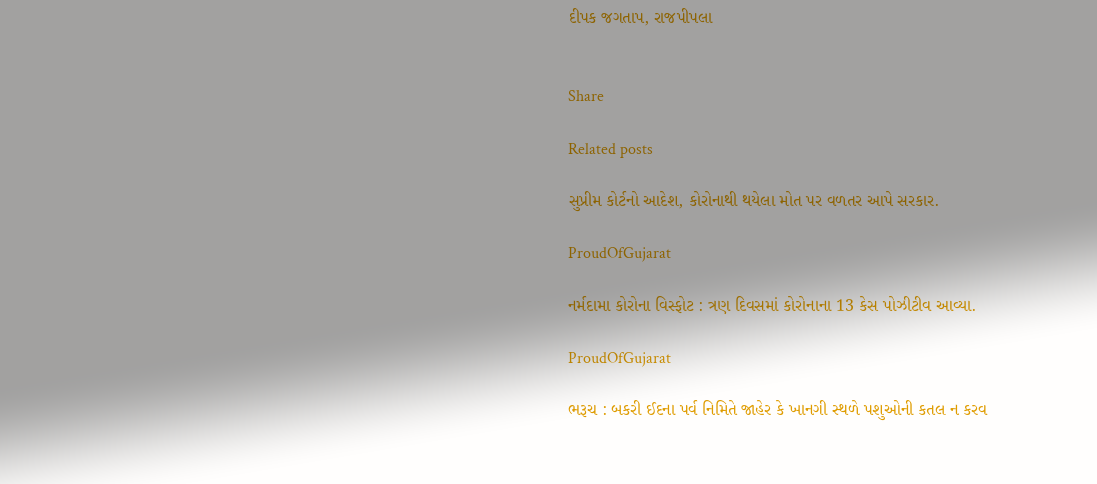દીપક જગતાપ, રાજપીપલા


Share

Related posts

સુપ્રીમ કોર્ટનો આદેશ, કોરોનાથી થયેલા મોત પર વળતર આપે સરકાર.

ProudOfGujarat

નર્મદામા કોરોના વિસ્ફોટ : ત્રણ દિવસમાં કોરોનાના 13 કેસ પોઝીટીવ આવ્યા.

ProudOfGujarat

ભરૂચ : બકરી ઈદના પર્વ નિમિતે જાહેર કે ખાનગી સ્થળે પશુઓની કતલ ન કરવ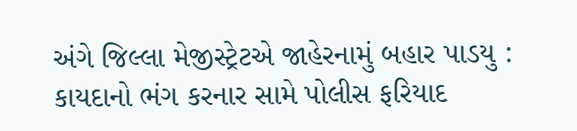અંગે જિલ્લા મેજીસ્ટ્રેટએ જાહેરનામું બહાર પાડયુ : કાયદાનો ભંગ કરનાર સામે પોલીસ ફરિયાદ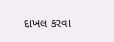દાખલ કરવા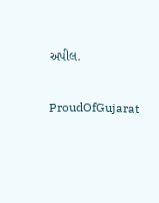અપીલ.

ProudOfGujarat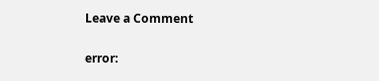Leave a Comment

error: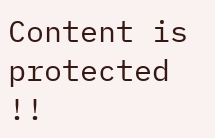Content is protected !!